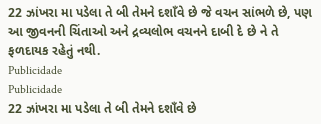22 ઝાંખરા મા પડેલા તે બી તેમને દશાઁવે છે જે વચન સાંભળે છે, પણ આ જીવનની ચિંતાઓ અને દ્રવ્યલોભ વચનને દાબી દે છે ને તે ફળદાયક રહેતું નથી.
Publicidade
Publicidade
22 ઝાંખરા મા પડેલા તે બી તેમને દશાઁવે છે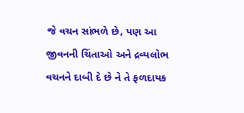જે વચન સાંભળે છે, પણ આ જીવનની ચિંતાઓ અને દ્રવ્યલોભ વચનને દાબી દે છે ને તે ફળદાયક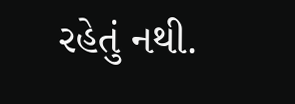રહેતું નથી.